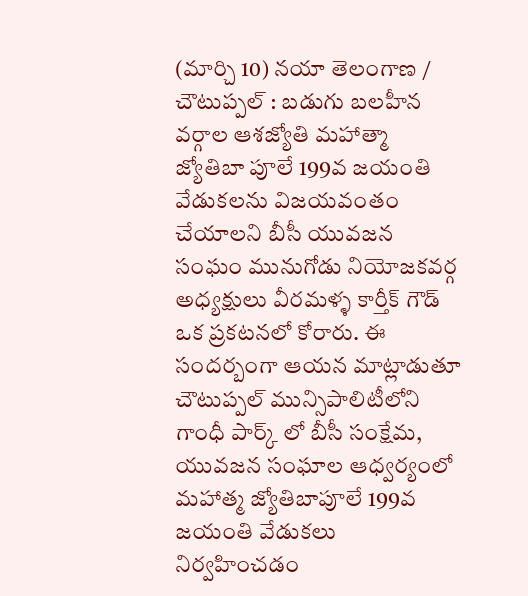(మార్చి 10) నయా తెలంగాణ / చౌటుప్పల్ : బడుగు బలహీన వర్గాల ఆశజ్యోతి మహాత్మా జ్యోతిబా పూలే 199వ జయంతి వేడుకలను విజయవంతం చేయాలని బీసీ యువజన సంఘం మునుగోడు నియోజకవర్గ అధ్యక్షులు వీరమళ్ళ కార్తీక్ గౌడ్ ఒక ప్రకటనలో కోరారు. ఈ సందర్బంగా ఆయన మాట్లాడుతూ చౌటుప్పల్ మున్సిపాలిటీలోని గాంధీ పార్క్ లో బీసీ సంక్షేమ, యువజన సంఘాల ఆధ్వర్యంలో మహాత్మ జ్యోతిబాపూలే 199వ జయంతి వేడుకలు నిర్వహించడం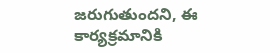జరుగుతుందని, ఈ కార్యక్రమానికి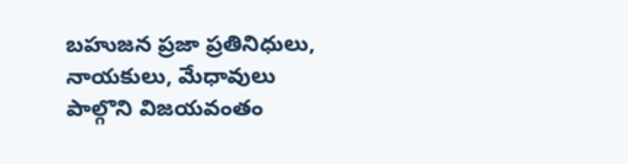బహుజన ప్రజా ప్రతినిధులు, నాయకులు, మేధావులు పాల్గొని విజయవంతం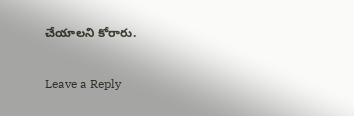చేయాలని కోరారు.

Leave a Reply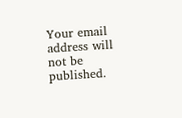Your email address will not be published.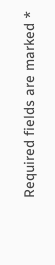Required fields are marked *